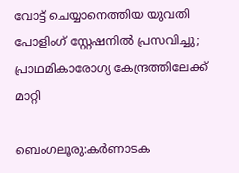വോട്ട് ചെയ്യാനെത്തിയ യുവതി പോളിംഗ് സ്റ്റേഷനില്‍ പ്രസവിച്ചു; പ്രാഥമികാരോഗ്യ കേന്ദ്രത്തിലേക്ക് മാറ്റി

ബെംഗലൂരു:കര്‍ണാടക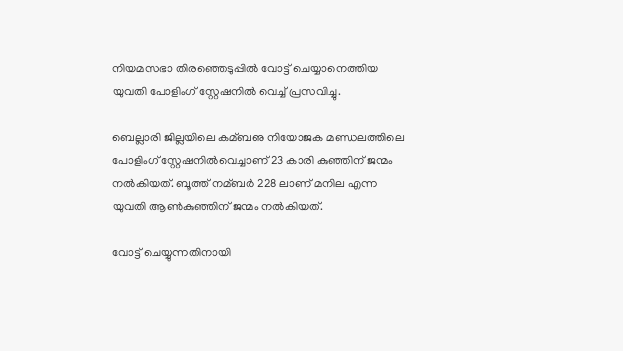നിയമസഭാ തിരഞ്ഞെടുപ്പില്‍ വോട്ട് ചെയ്യാനെത്തിയ യുവതി പോളിംഗ് സ്റ്റേഷനില്‍ വെച്ച്‌ പ്രസവിച്ചു.

ബെല്ലാരി ജില്ലയിലെ കമ്ബഌ നിയോജക മണ്ഡലത്തിലെ പോളിംഗ് സ്റ്റേഷനില്‍വെച്ചാണ് 23 കാരി കുഞ്ഞിന് ജന്മം നല്‍കിയത്. ബൂത്ത് നമ്ബര്‍ 228 ലാണ് മനില എന്ന യുവതി ആണ്‍കുഞ്ഞിന് ജന്മം നല്‍കിയത്.

വോട്ട് ചെയ്യുന്നതിനായി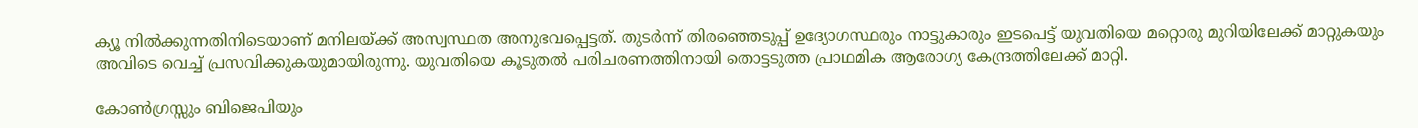ക്യൂ നില്‍ക്കുന്നതിനിടെയാണ് മനിലയ്ക്ക് അസ്വസ്ഥത അനുഭവപ്പെട്ടത്. തുടര്‍ന്ന് തിരഞ്ഞെടുപ്പ് ഉദ്യോഗസ്ഥരും നാട്ടുകാരും ഇടപെട്ട് യുവതിയെ മറ്റൊരു മുറിയിലേക്ക് മാറ്റുകയും അവിടെ വെച്ച്‌ പ്രസവിക്കുകയുമായിരുന്നു. യുവതിയെ കൂടുതല്‍ പരിചരണത്തിനായി തൊട്ടടുത്ത പ്രാഥമിക ആരോഗ്യ കേന്ദ്രത്തിലേക്ക് മാറ്റി.

കോണ്‍ഗ്രസ്സും ബിജെപിയും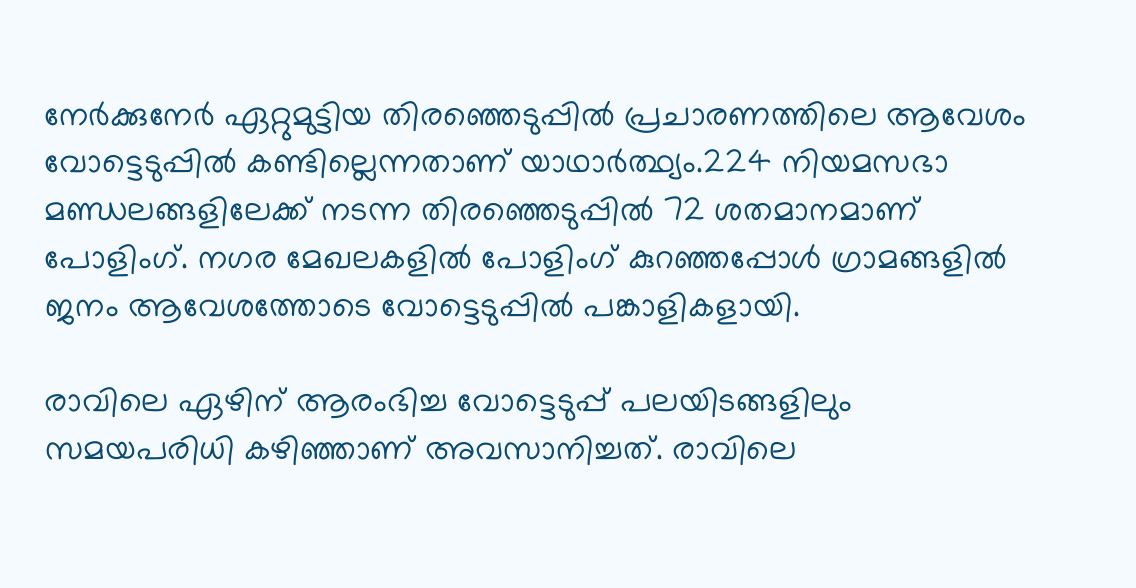നേര്‍ക്കുനേര്‍ ഏറ്റുമുട്ടിയ തിരഞ്ഞെടുപ്പില്‍ പ്രചാരണത്തിലെ ആവേശം വോട്ടെടുപ്പില്‍ കണ്ടില്ലെന്നതാണ് യാഥാര്‍ത്ഥ്യം.224 നിയമസഭാ മണ്ഡലങ്ങളിലേക്ക് നടന്ന തിരഞ്ഞെടുപ്പില്‍ 72 ശതമാനമാണ് പോളിംഗ്. നഗര മേഖലകളില്‍ പോളിംഗ് കുറഞ്ഞപ്പോള്‍ ഗ്രാമങ്ങളില്‍ ജനം ആവേശത്തോടെ വോട്ടെടുപ്പില്‍ പങ്കാളികളായി.

രാവിലെ ഏഴിന് ആരംഭിച്ച വോട്ടെടുപ്പ് പലയിടങ്ങളിലും സമയപരിധി കഴിഞ്ഞാണ് അവസാനിച്ചത്. രാവിലെ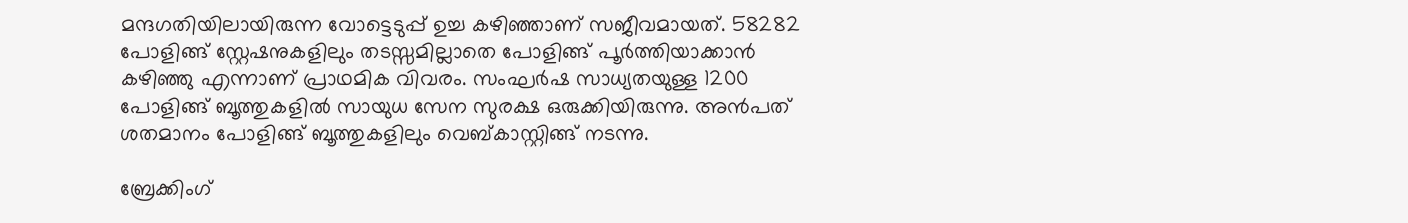മന്ദഗതിയിലായിരുന്ന വോട്ടെടുപ്പ് ഉച്ച കഴിഞ്ഞാണ് സജീവമായത്. 58282 പോളിങ്ങ് സ്റ്റേഷനുകളിലും തടസ്സമില്ലാതെ പോളിങ്ങ് പൂര്‍ത്തിയാക്കാന്‍ കഴിഞ്ഞു എന്നാണ് പ്രാഥമിക വിവരം. സംഘര്‍ഷ സാധ്യതയുള്ള 1200 പോളിങ്ങ് ബൂത്തുകളില്‍ സായുധ സേന സുരക്ഷ ഒരുക്കിയിരുന്നു. അന്‍പത് ശതമാനം പോളിങ്ങ് ബൂത്തുകളിലും വെബ്കാസ്റ്റിങ്ങ് നടന്നു.

ബ്രേക്കിംഗ്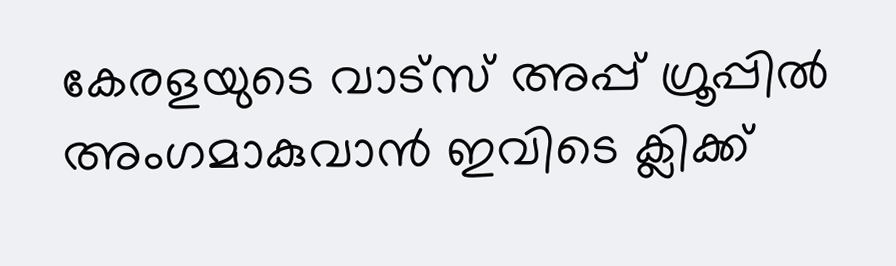കേരളയുടെ വാട്സ് അപ്പ് ഗ്രൂപ്പിൽ അംഗമാകുവാൻ ഇവിടെ ക്ലിക്ക്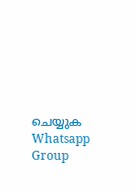ചെയ്യുക Whatsapp Group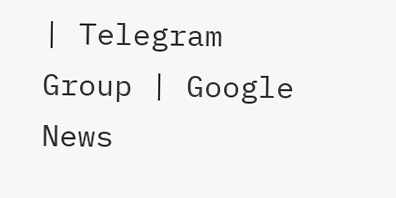| Telegram Group | Google News